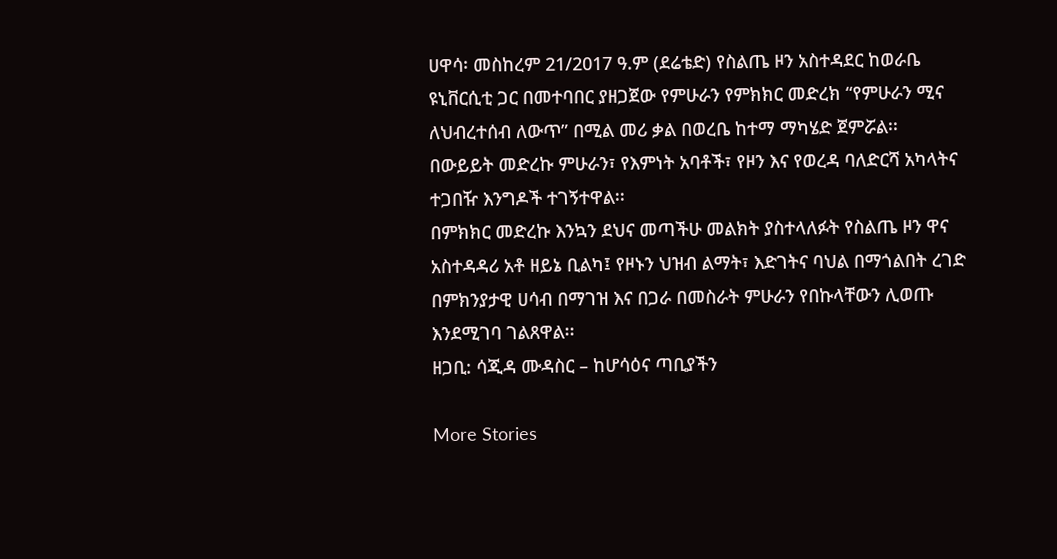ሀዋሳ፡ መስከረም 21/2017 ዓ.ም (ደሬቴድ) የስልጤ ዞን አስተዳደር ከወራቤ ዩኒቨርሲቲ ጋር በመተባበር ያዘጋጀው የምሁራን የምክክር መድረክ “የምሁራን ሚና ለህብረተሰብ ለውጥ” በሚል መሪ ቃል በወረቤ ከተማ ማካሄድ ጀምሯል፡፡
በውይይት መድረኩ ምሁራን፣ የእምነት አባቶች፣ የዞን እና የወረዳ ባለድርሻ አካላትና ተጋበዥ እንግዶች ተገኝተዋል፡፡
በምክክር መድረኩ እንኳን ደህና መጣችሁ መልክት ያስተላለፉት የስልጤ ዞን ዋና አስተዳዳሪ አቶ ዘይኔ ቢልካ፤ የዞኑን ህዝብ ልማት፣ እድገትና ባህል በማጎልበት ረገድ በምክንያታዊ ሀሳብ በማገዝ እና በጋራ በመስራት ምሁራን የበኩላቸውን ሊወጡ እንደሚገባ ገልጸዋል፡፡
ዘጋቢ: ሳጂዳ ሙዳስር – ከሆሳዕና ጣቢያችን

More Stories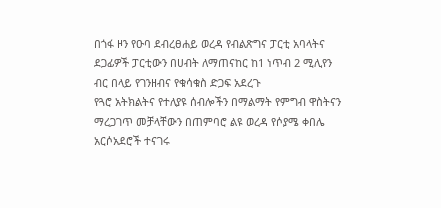በጎፋ ዞን የዑባ ደብረፀሐይ ወረዳ የብልጽግና ፓርቲ አባላትና ደጋፊዎች ፓርቲውን በሀብት ለማጠናከር ከ1 ነጥብ 2 ሚሊየን ብር በላይ የገንዘብና የቁሳቁስ ድጋፍ አደረጉ
የጓሮ አትክልትና የተለያዩ ሰብሎችን በማልማት የምግብ ዋስትናን ማረጋገጥ መቻላቸውን በጠምባሮ ልዩ ወረዳ የሶያሜ ቀበሌ አርሶአደሮች ተናገሩ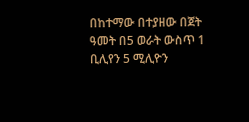በከተማው በተያዘው በጀት ዓመት በ5 ወራት ውስጥ 1 ቢሊየን 5 ሚሊዮን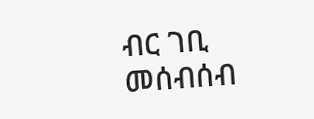ብር ገቢ መሰብሰብ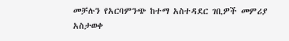መቻሉን የአርባምንጭ ከተማ አስተዳደር ገቢዎች መምሪያ አስታወቀ